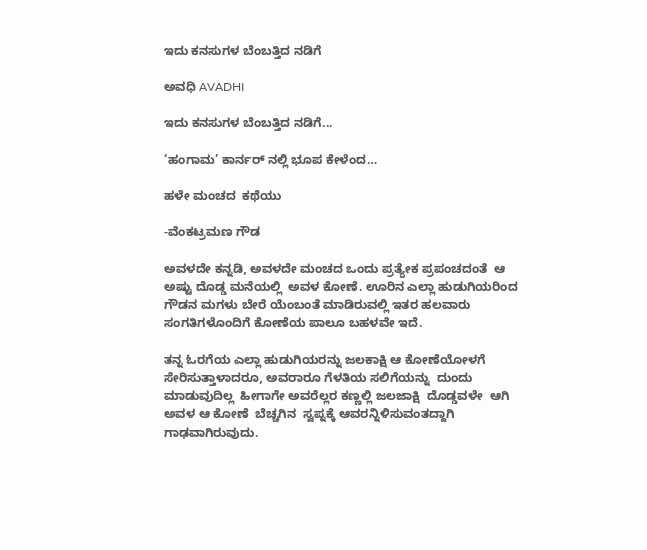ಇದು ಕನಸುಗಳ ಬೆಂಬತ್ತಿದ ನಡಿಗೆ‍

ಅವಧಿ AVADHI

ಇದು ಕನಸುಗಳ ಬೆಂಬತ್ತಿದ ನಡಿಗೆ...

‘ಹಂಗಾಮ’ ಕಾರ್ನರ್ ನಲ್ಲಿ ಭೂಪ ಕೇಳೆಂದ…

ಹಳೇ ಮಂಚದ  ಕಥೆಯು

-ವೆಂಕಟ್ರಮಣ ಗೌಡ

ಅವಳದೇ ಕನ್ನಡಿ, ಅವಳದೇ ಮಂಚದ ಒಂದು ಪ್ರತ್ಯೇಕ ಪ್ರಪಂಚದಂತೆ  ಆ ಅಷ್ಟು ದೊಡ್ಡ ಮನೆಯಲ್ಲಿ  ಅವಳ ಕೋಣೆ. ಊರಿನ ಎಲ್ಲಾ ಹುಡುಗಿಯರಿಂದ ಗೌಡನ ಮಗಳು ಬೇರೆ ಯೆಂಬಂತೆ ಮಾಡಿರುವಲ್ಲಿ ಇತರ ಹಲವಾರು ಸಂಗತಿಗಳೊಂದಿಗೆ ಕೋಣೆಯ ಪಾಲೂ ಬಹಳವೇ ಇದೆ.

ತನ್ನ ಓರಗೆಯ ಎಲ್ಲಾ ಹುಡುಗಿಯರನ್ನು ಜಲಕಾಕ್ಷಿ ಆ ಕೋಣೆಯೋಳಗೆ  ಸೇರಿಸುತ್ತಾಳಾದರೂ, ಅವರಾರೂ ಗೆಳತಿಯ ಸಲಿಗೆಯನ್ನು  ದುಂದು ಮಾಡುವುದಿಲ್ಲ  ಹೀಗಾಗೇ ಅವರೆಲ್ಲರ ಕಣ್ಣಲ್ಲಿ ಜಲಜಾಕ್ಷಿ  ದೊಡ್ಡವಳೇ  ಆಗಿ ಅವಳ ಆ ಕೋಣೆ  ಬೆಚ್ಚಗಿನ  ಸ್ವಪ್ನಕ್ಕೆ ಆವರನ್ನಿಳಿಸುವಂತದ್ದಾಗಿ ಗಾಢವಾಗಿರುವುದು.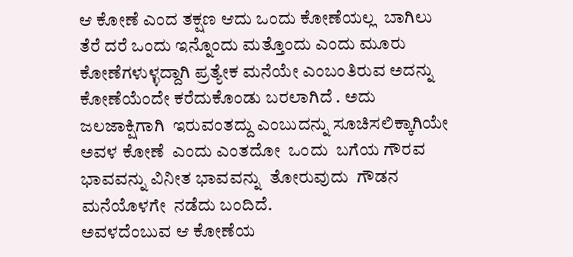ಆ ಕೋಣೆ ಎಂದ ತಕ್ಷಣ ಆದು ಒಂದು ಕೋಣೆಯಲ್ಲ  ಬಾಗಿಲು ತೆರೆ ದರೆ ಒಂದು ಇನ್ನೊಂದು ಮತ್ತೊಂದು ಎಂದು ಮೂರು  ಕೋಣೆಗಳುಳ್ಳದ್ದಾಗಿ ಪ್ರತ್ಯೇಕ ಮನೆಯೇ ಎಂಬಂತಿರುವ ಅದನ್ನು ಕೋಣೆಯೆಂದೇ ಕರೆದುಕೊಂಡು ಬರಲಾಗಿದೆ . ಅದು ಜಲಜಾಕ್ಷಿಗಾಗಿ  ಇರುವಂತದ್ದು ಎಂಬುದನ್ನು ಸೂಚಿಸಲಿಕ್ಕಾಗಿಯೇ ಅವಳ ಕೋಣೆ  ಎಂದು ಎಂತದೋ  ಒಂದು  ಬಗೆಯ ಗೌರವ  ಭಾವವನ್ನು ವಿನೀತ ಭಾವವನ್ನು  ತೋರುವುದು  ಗೌಡನ ಮನೆಯೊಳಗೇ  ನಡೆದು ಬಂದಿದೆ.
ಅವಳದೆಂಬುವ ಆ ಕೋಣೆಯ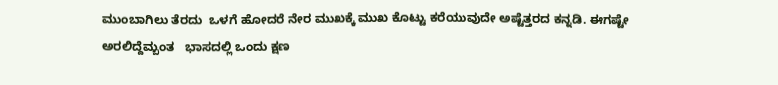ಮುಂಬಾಗಿಲು ತೆರದು  ಒಳಗೆ ಹೋದರೆ ನೇರ ಮುಖಕ್ಕೆ ಮುಖ ಕೊಟ್ಟು ಕರೆಯುವುದೇ ಅಷ್ಟೆತ್ತರದ ಕನ್ನಡಿ. ಈಗಷ್ಟೇ ಅರಲಿದ್ದೆಮ್ಬಂತ   ಭಾಸದಲ್ಲಿ ಒಂದು ಕ್ಷಣ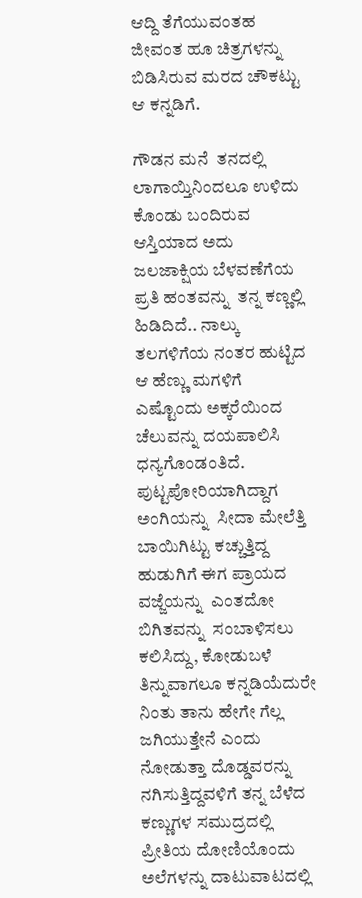ಆದ್ದಿ ತೆಗೆಯುವಂತಹ  ಜೀವಂತ ಹೂ ಚಿತ್ರಗಳನ್ನು ಬಿಡಿಸಿರುವ ಮರದ ಚೌಕಟ್ಟು ಆ ಕನ್ನಡಿಗೆ.

ಗೌಡನ ಮನೆ  ತನದಲ್ಲಿ ಲಾಗಾಯ್ತಿನಿಂದಲೂ ಉಳಿದು ಕೊಂಡು ಬಂದಿರುವ ಆಸ್ತಿಯಾದ ಅದು ಜಲಜಾಕ್ಷಿಯ ಬೆಳವಣೆಗೆಯ ಪ್ರತಿ ಹಂತವನ್ನು  ತನ್ನ ಕಣ್ಣಲ್ಲಿ  ಹಿಡಿದಿದೆ.. ನಾಲ್ಕು ತಲಗಳಿಗೆಯ ನಂತರ ಹುಟ್ಟಿದ ಆ ಹೆಣ್ಣು ಮಗಳಿಗೆ ಎಷ್ಟೊಂದು ಅಕ್ಕರೆಯಿಂದ ಚೆಲುವನ್ನು ದಯಪಾಲಿಸಿ ಧನ್ಯಗೊಂಡಂತಿದೆ.
ಪುಟ್ಟಪೋರಿಯಾಗಿದ್ದಾಗ  ಅಂಗಿಯನ್ನು  ಸೀದಾ ಮೇಲೆತ್ತಿ  ಬಾಯಿಗಿಟ್ಟು ಕಚ್ಚುತ್ತಿದ್ದ ಹುಡುಗಿಗೆ ಈಗ ಪ್ರಾಯದ ವಜ್ಜೆಯನ್ನು  ಎಂತದೋ ಬಿಗಿತವನ್ನು  ಸಂಬಾಳಿಸಲು ಕಲಿಸಿದ್ದು, ಕೋಡುಬಳೆ ತಿನ್ನುವಾಗಲೂ ಕನ್ನಡಿಯೆದುರೇ ನಿಂತು ತಾನು ಹೇಗೇ ಗೆಲ್ಲ ಜಗಿಯುತ್ತೇನೆ ಎಂದು ನೋಡುತ್ತಾ ದೊಡ್ಡವರನ್ನು ನಗಿಸುತ್ತಿದ್ದವಳಿಗೆ ತನ್ನ ಬೆಳೆದ ಕಣ್ಣುಗಳ ಸಮುದ್ರದಲ್ಲಿ  ಪ್ರೀತಿಯ ದೋಣಿಯೊಂದು ಅಲೆಗಳನ್ನು ದಾಟುವಾಟದಲ್ಲಿ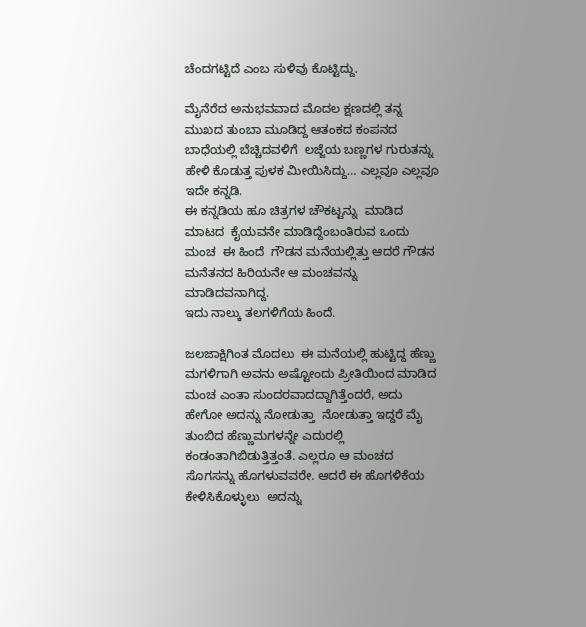ಚೆಂದಗಟ್ಟಿದೆ ಎಂಬ ಸುಳಿವು ಕೊಟ್ಟಿದ್ದು.

ಮೈನೆರೆದ ಅನುಭವವಾದ ಮೊದಲ ಕ್ಷಣದಲ್ಲಿ ತನ್ನ ಮುಖದ ತುಂಬಾ ಮೂಡಿದ್ದ ಆತಂಕದ ಕಂಪನದ ಬಾಧೆಯಲ್ಲಿ ಬೆಚ್ಚಿದವಳಿಗೆ  ಲಜ್ಜೆಯ ಬಣ್ಣಗಳ ಗುರುತನ್ನು ಹೇಳಿ ಕೊಡುತ್ತ ಪುಳಕ ಮೀಯಿಸಿದ್ದು… ಎಲ್ಲವೂ ಎಲ್ಲವೂ ಇದೇ ಕನ್ನಡಿ.
ಈ ಕನ್ನಡಿಯ ಹೂ ಚಿತ್ರಗಳ ಚೌಕಟ್ಟನ್ನು  ಮಾಡಿದ ಮಾಟದ  ಕೈಯವನೇ ಮಾಡಿದ್ದೆಂಬಂತಿರುವ ಒಂದು ಮಂಚ  ಈ ಹಿಂದೆ  ಗೌಡನ ಮನೆಯಲ್ಲಿತ್ತು ಆದರೆ ಗೌಡನ ಮನೆತನದ ಹಿರಿಯನೇ ಆ ಮಂಚವನ್ನು  ಮಾಡಿದವನಾಗಿದ್ದ.
ಇದು ನಾಲ್ಕು ತಲಗಳಿಗೆಯ ಹಿಂದೆ.

ಜಲಜಾಕ್ಷಿಗಿಂತ ಮೊದಲು  ಈ ಮನೆಯಲ್ಲಿ ಹುಟ್ಟಿದ್ದ ಹೆಣ್ಣು ಮಗಳಿಗಾಗಿ ಅವನು ಅಷ್ಟೋಂದು ಪ್ರೀತಿಯಿಂದ ಮಾಡಿದ ಮಂಚ ಎಂತಾ ಸುಂದರವಾದದ್ದಾಗಿತ್ತೆಂದರೆ, ಅದು ಹೇಗೋ ಅದನ್ನು ನೋಡುತ್ತಾ  ನೋಡುತ್ತಾ ಇದ್ದರೆ ಮೈ ತುಂಬಿದ ಹೆಣ್ಣುಮಗಳನ್ನೇ ಎದುರಲ್ಲಿ ಕಂಡಂತಾಗಿಬಿಡುತ್ತಿತ್ತಂತೆ. ಎಲ್ಲರೂ ಆ ಮಂಚದ ಸೊಗಸನ್ನು ಹೊಗಳುವವರೇ. ಆದರೆ ಈ ಹೊಗಳಿಕೆಯ ಕೇಳಿಸಿಕೊಳ್ಳುಲು  ಅದನ್ನು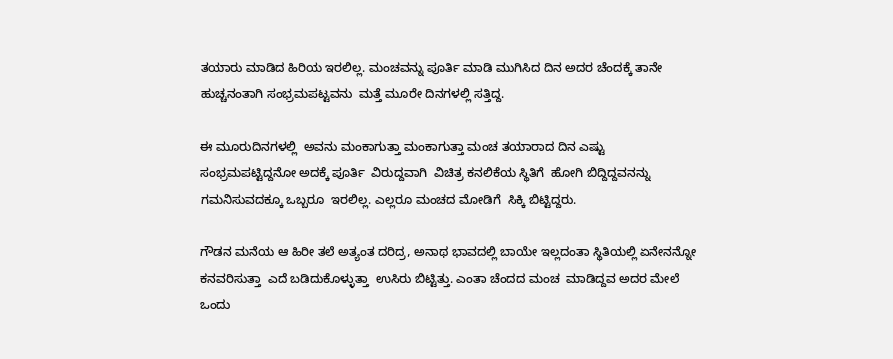ತಯಾರು ಮಾಡಿದ ಹಿರಿಯ ಇರಲಿಲ್ಲ. ಮಂಚವನ್ನು ಪೂರ್ತಿ ಮಾಡಿ ಮುಗಿಸಿದ ದಿನ ಅದರ ಚೆಂದಕ್ಕೆ ತಾನೇ ಹುಚ್ಚನಂತಾಗಿ ಸಂಭ್ರಮಪಟ್ಟವನು  ಮತ್ತೆ ಮೂರೇ ದಿನಗಳಲ್ಲಿ ಸತ್ತಿದ್ದ.

ಈ ಮೂರುದಿನಗಳಲ್ಲಿ  ಅವನು ಮಂಕಾಗುತ್ತಾ ಮಂಕಾಗುತ್ತಾ ಮಂಚ ತಯಾರಾದ ದಿನ ಎಷ್ಟು ಸಂಭ್ರಮಪಟ್ಟಿದ್ದನೋ ಅದಕ್ಕೆ ಪೂರ್ತಿ  ವಿರುದ್ದವಾಗಿ  ವಿಚಿತ್ರ ಕನಲಿಕೆಯ ಸ್ಥಿತಿಗೆ  ಹೋಗಿ ಬಿದ್ದಿದ್ದವನನ್ನು ಗಮನಿಸುವದಕ್ಕೂ ಒಬ್ಬರೂ  ಇರಲಿಲ್ಲ. ಎಲ್ಲರೂ ಮಂಚದ ಮೋಡಿಗೆ  ಸಿಕ್ಕಿ ಬಿಟ್ಟಿದ್ದರು.

ಗೌಡನ ಮನೆಯ ಆ ಹಿರೀ ತಲೆ ಅತ್ಯಂತ ದರಿದ್ರ, ಅನಾಥ ಭಾವದಲ್ಲಿ ಬಾಯೇ ಇಲ್ಲದಂತಾ ಸ್ಥಿತಿಯಲ್ಲಿ ಏನೇನನ್ನೋ ಕನವರಿಸುತ್ತಾ  ಎದೆ ಬಡಿದುಕೊಳ್ಳುತ್ತಾ  ಉಸಿರು ಬಿಟ್ಟಿತ್ತು. ಎಂತಾ ಚೆಂದದ ಮಂಚ  ಮಾಡಿದ್ದವ ಅದರ ಮೇಲೆ  ಒಂದು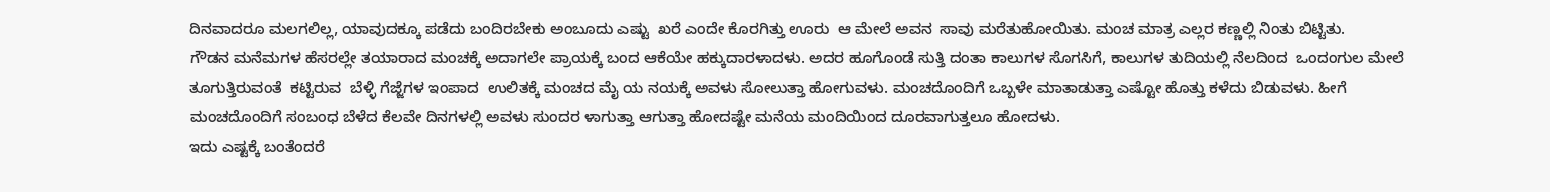ದಿನವಾದರೂ ಮಲಗಲಿಲ್ಲ, ಯಾವುದಕ್ಕೂ ಪಡೆದು ಬಂದಿರಬೇಕು ಅಂಬೂದು ಎಷ್ಟು  ಖರೆ ಎಂದೇ ಕೊರಗಿತ್ತು ಊರು  ಆ ಮೇಲೆ ಅವನ  ಸಾವು ಮರೆತುಹೋಯಿತು. ಮಂಚ ಮಾತ್ರ ಎಲ್ಲರ ಕಣ್ಣಲ್ಲಿ ನಿಂತು ಬಿಟ್ಟಿತು.
ಗೌಡನ ಮನೆಮಗಳ ಹೆಸರಲ್ಲೇ ತಯಾರಾದ ಮಂಚಕ್ಕೆ ಅದಾಗಲೇ ಪ್ರಾಯಕ್ಕೆ ಬಂದ ಆಕೆಯೇ ಹಕ್ಕುದಾರಳಾದಳು. ಅದರ ಹೂಗೊಂಡೆ ಸುತ್ತಿ ದಂತಾ ಕಾಲುಗಳ ಸೊಗಸಿಗೆ, ಕಾಲುಗಳ ತುದಿಯಲ್ಲಿ ನೆಲದಿಂದ  ಒಂದಂಗುಲ ಮೇಲೆ ತೂಗುತ್ತಿರುವಂತೆ  ಕಟ್ಟಿರುವ  ಬೆಳ್ಳಿ ಗೆಜ್ಜೆಗಳ ಇಂಪಾದ  ಉಲಿತಕ್ಕೆ ಮಂಚದ ಮೈ ಯ ನಯಕ್ಕೆ ಅವಳು ಸೋಲುತ್ತಾ ಹೋಗುವಳು. ಮಂಚದೊಂದಿಗೆ ಒಬ್ಬಳೇ ಮಾತಾಡುತ್ತಾ ಎಷ್ಟೋ ಹೊತ್ತು ಕಳೆದು ಬಿಡುವಳು. ಹೀಗೆ ಮಂಚದೊಂದಿಗೆ ಸಂಬಂಧ ಬೆಳೆದ ಕೆಲವೇ ದಿನಗಳಲ್ಲಿ ಅವಳು ಸುಂದರ ಳಾಗುತ್ತಾ ಆಗುತ್ತಾ ಹೋದಷ್ಟೇ ಮನೆಯ ಮಂದಿಯಿಂದ ದೂರವಾಗುತ್ತಲೂ ಹೋದಳು.
ಇದು ಎಷ್ಟಕ್ಕೆ ಬಂತೆಂದರೆ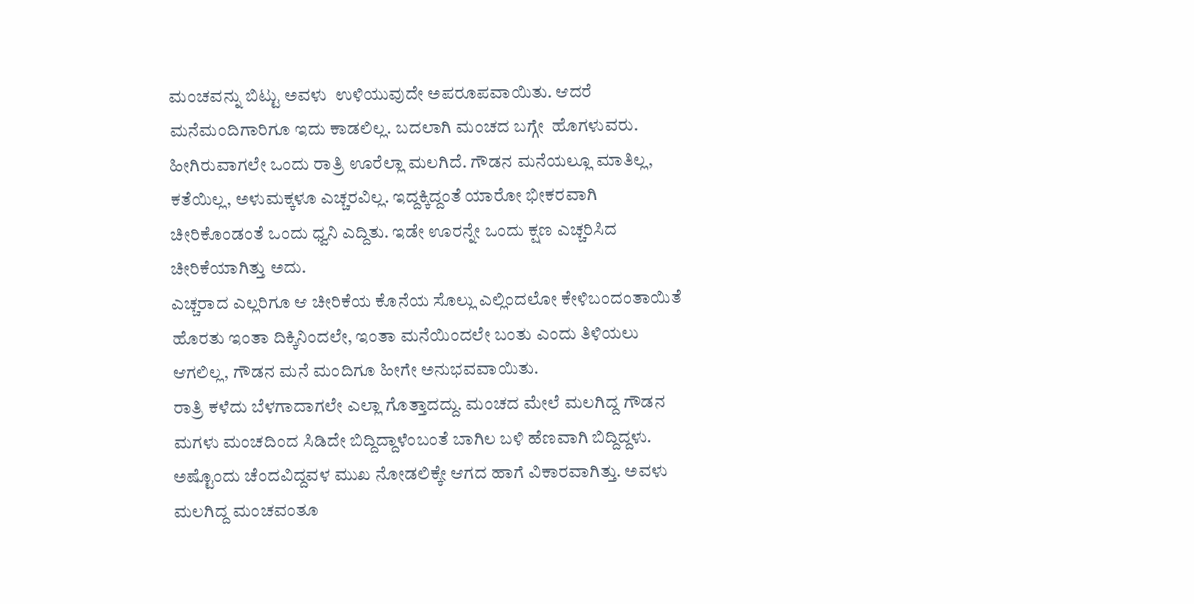ಮಂಚವನ್ನು ಬಿಟ್ಟು ಅವಳು  ಉಳಿಯುವುದೇ ಅಪರೂಪವಾಯಿತು. ಆದರೆ  ಮನೆಮಂದಿಗಾರಿಗೂ ಇದು ಕಾಡಲಿಲ್ಲ. ಬದಲಾಗಿ ಮಂಚದ ಬಗ್ಗೇ  ಹೊಗಳುವರು.
ಹೀಗಿರುವಾಗಲೇ ಒಂದು ರಾತ್ರಿ ಊರೆಲ್ಲಾ ಮಲಗಿದೆ. ಗೌಡನ ಮನೆಯಲ್ಲೂ ಮಾತಿಲ್ಲ, ಕತೆಯಿಲ್ಲ, ಅಳುಮಕ್ಕಳೂ ಎಚ್ಚರವಿಲ್ಲ. ಇದ್ದಕ್ಕಿದ್ದಂತೆ ಯಾರೋ ಭೀಕರವಾಗಿ ಚೀರಿಕೊಂಡಂತೆ ಒಂದು ಧ್ವನಿ ಎದ್ದಿತು. ಇಡೇ ಊರನ್ನೇ ಒಂದು ಕ್ಷಣ ಎಚ್ಚರಿಸಿದ  ಚೀರಿಕೆಯಾಗಿತ್ತು ಅದು.
ಎಚ್ಚರಾದ ಎಲ್ಲರಿಗೂ ಆ ಚೀರಿಕೆಯ ಕೊನೆಯ ಸೊಲ್ಲು ಎಲ್ಲಿಂದಲೋ ಕೇಳಿಬಂದಂತಾಯಿತೆ ಹೊರತು ಇಂತಾ ದಿಕ್ಕಿನಿಂದಲೇ, ಇಂತಾ ಮನೆಯಿಂದಲೇ ಬಂತು ಎಂದು ತಿಳಿಯಲು ಆಗಲಿಲ್ಲ, ಗೌಡನ ಮನೆ ಮಂದಿಗೂ ಹೀಗೇ ಅನುಭವವಾಯಿತು.
ರಾತ್ರಿ ಕಳೆದು ಬೆಳಗಾದಾಗಲೇ ಎಲ್ಲಾ ಗೊತ್ತಾದದ್ದು. ಮಂಚದ ಮೇಲೆ ಮಲಗಿದ್ದ ಗೌಡನ ಮಗಳು ಮಂಚದಿಂದ ಸಿಡಿದೇ ಬಿದ್ದಿದ್ದಾಳೆಂಬಂತೆ ಬಾಗಿಲ ಬಳಿ ಹೆಣವಾಗಿ ಬಿದ್ದಿದ್ದಳು. ಅಷ್ಟೊಂದು ಚೆಂದವಿದ್ದವಳ ಮುಖ ನೋಡಲಿಕ್ಕೇ ಆಗದ ಹಾಗೆ ವಿಕಾರವಾಗಿತ್ತು. ಅವಳು ಮಲಗಿದ್ದ ಮಂಚವಂತೂ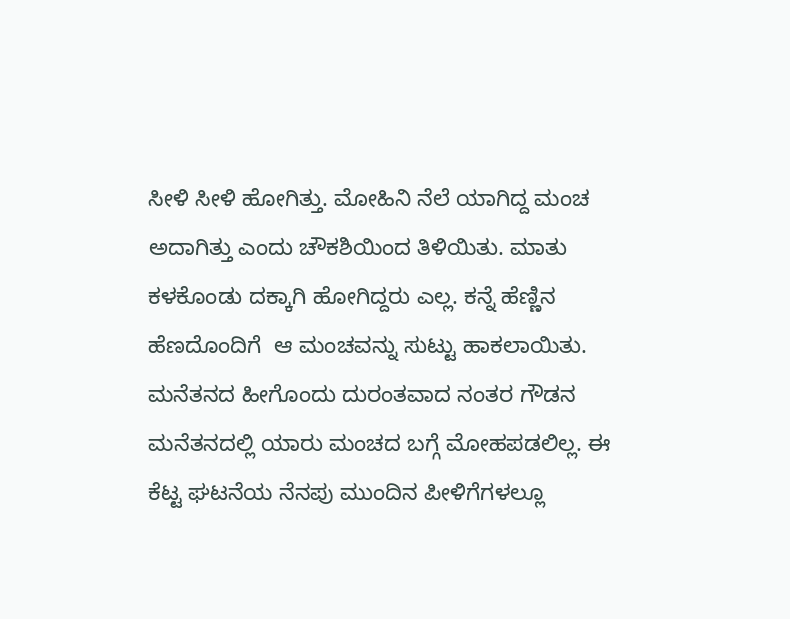ಸೀಳಿ ಸೀಳಿ ಹೋಗಿತ್ತು. ಮೋಹಿನಿ ನೆಲೆ ಯಾಗಿದ್ದ ಮಂಚ ಅದಾಗಿತ್ತು ಎಂದು ಚೌಕಶಿಯಿಂದ ತಿಳಿಯಿತು. ಮಾತು ಕಳಕೊಂಡು ದಕ್ಕಾಗಿ ಹೋಗಿದ್ದರು ಎಲ್ಲ. ಕನ್ನೆ ಹೆಣ್ಣಿನ ಹೆಣದೊಂದಿಗೆ  ಆ ಮಂಚವನ್ನು ಸುಟ್ಟು ಹಾಕಲಾಯಿತು.
ಮನೆತನದ ಹೀಗೊಂದು ದುರಂತವಾದ ನಂತರ ಗೌಡನ ಮನೆತನದಲ್ಲಿ ಯಾರು ಮಂಚದ ಬಗ್ಗೆ ಮೋಹಪಡಲಿಲ್ಲ. ಈ ಕೆಟ್ಟ ಘಟನೆಯ ನೆನಪು ಮುಂದಿನ ಪೀಳಿಗೆಗಳಲ್ಲೂ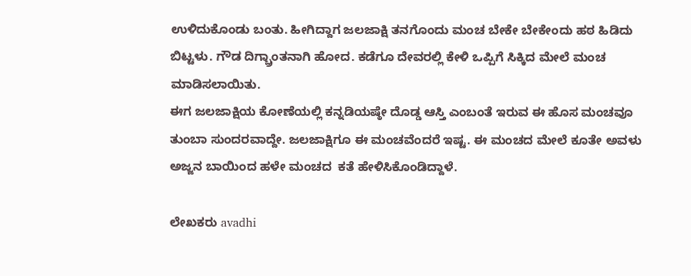ಉಳಿದುಕೊಂಡು ಬಂತು. ಹೀಗಿದ್ದಾಗ ಜಲಜಾಕ್ಷಿ ತನಗೊಂದು ಮಂಚ ಬೇಕೇ ಬೇಕೇಂದು ಹಠ ಹಿಡಿದು ಬಿಟ್ಟಳು. ಗೌಡ ದಿಗ್ಬ್ರಾಂತನಾಗಿ ಹೋದ. ಕಡೆಗೂ ದೇವರಲ್ಲಿ ಕೇಳಿ ಒಪ್ಪಿಗೆ ಸಿಕ್ಕಿದ ಮೇಲೆ ಮಂಚ ಮಾಡಿಸಲಾಯಿತು.
ಈಗ ಜಲಜಾಕ್ಷಿಯ ಕೋಣೆಯಲ್ಲಿ ಕನ್ನಡಿಯಷ್ಠೇ ದೊಡ್ಡ ಆಸ್ತಿ ಎಂಬಂತೆ ಇರುವ ಈ ಹೊಸ ಮಂಚವೂ ತುಂಬಾ ಸುಂದರವಾದ್ದೇ. ಜಲಜಾಕ್ಷಿಗೂ ಈ ಮಂಚವೆಂದರೆ ಇಷ್ಟ. ಈ ಮಂಚದ ಮೇಲೆ ಕೂತೇ ಅವಳು ಅಜ್ಜನ ಬಾಯಿಂದ ಹಳೇ ಮಂಚದ  ಕತೆ ಹೇಳಿಸಿಕೊಂಡಿದ್ದಾಳೆ.

ಲೇಖಕರು avadhi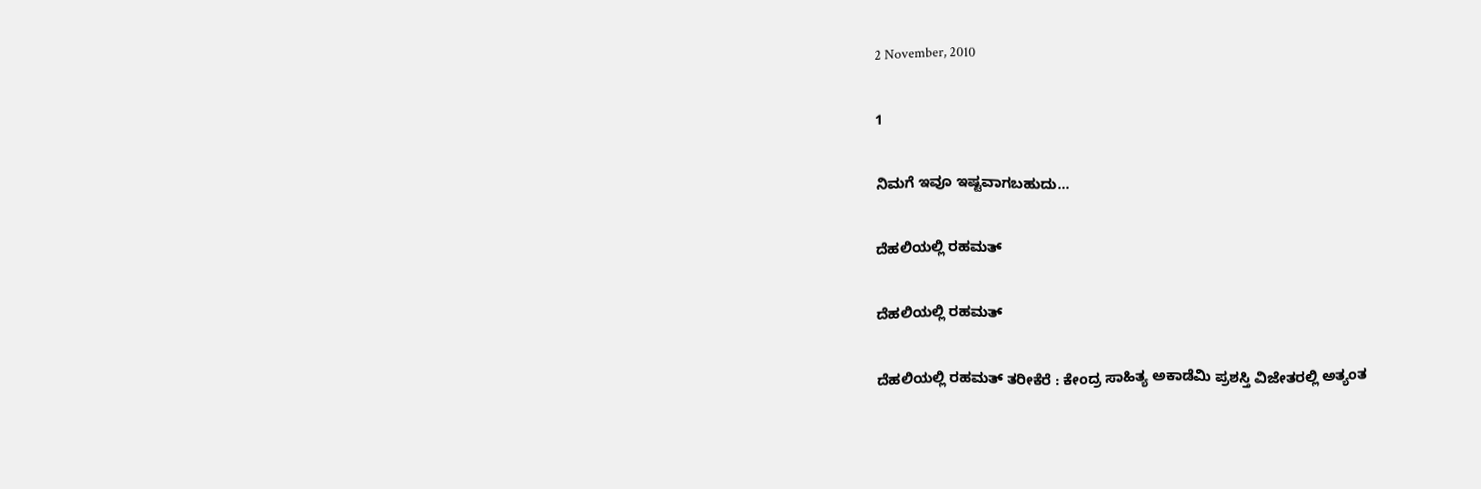2 November, 2010

1

ನಿಮಗೆ ಇವೂ ಇಷ್ಟವಾಗಬಹುದು…

ದೆಹಲಿಯಲ್ಲಿ ರಹಮತ್

ದೆಹಲಿಯಲ್ಲಿ ರಹಮತ್

ದೆಹಲಿಯಲ್ಲಿ ರಹಮತ್ ತರೀಕೆರೆ : ಕೇಂದ್ರ ಸಾಹಿತ್ಯ ಅಕಾಡೆಮಿ ಪ್ರಶಸ್ತಿ ವಿಜೇತರಲ್ಲಿ ಅತ್ಯಂತ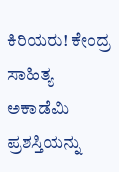ಕಿರಿಯರು! ಕೇಂದ್ರ ಸಾಹಿತ್ಯ ಅಕಾಡೆಮಿ ಪ್ರಶಸ್ತಿಯನ್ನು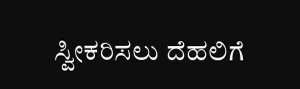ಸ್ವೀಕರಿಸಲು ದೆಹಲಿಗೆ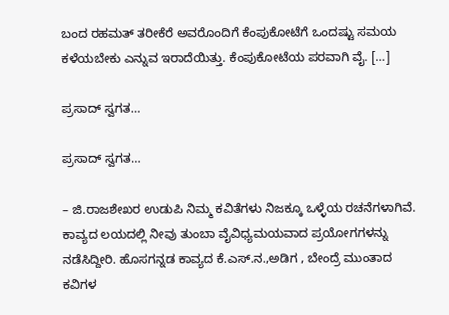ಬಂದ ರಹಮತ್ ತರೀಕೆರೆ ಅವರೊಂದಿಗೆ ಕೆಂಪುಕೋಟೆಗೆ ಒಂದಷ್ಟು ಸಮಯ ಕಳೆಯಬೇಕು ಎನ್ನುವ ಇರಾದೆಯಿತ್ತು. ಕೆಂಪುಕೋಟೆಯ ಪರವಾಗಿ ವೈ. […]

ಪ್ರಸಾದ್ ಸ್ವಗತ…

ಪ್ರಸಾದ್ ಸ್ವಗತ…

– ಜಿ.ರಾಜಶೇಖರ ಉಡುಪಿ ನಿಮ್ಮ ಕವಿತೆಗಳು ನಿಜಕ್ಕೂ ಒಳ್ಳೆಯ ರಚನೆಗಳಾಗಿವೆ. ಕಾವ್ಯದ ಲಯದಲ್ಲಿ ನೀವು ತುಂಬಾ ವೈವಿಧ್ಯಮಯವಾದ ಪ್ರಯೋಗಗಳನ್ನು ನಡೆಸಿದ್ದೀರಿ. ಹೊಸಗನ್ನಡ ಕಾವ್ಯದ ಕೆ.ಎಸ್.ನ.,ಅಡಿಗ , ಬೇಂದ್ರೆ ಮುಂತಾದ ಕವಿಗಳ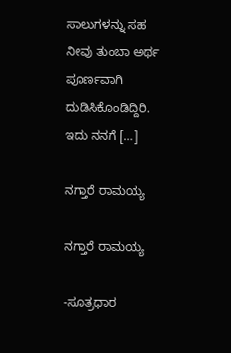ಸಾಲುಗಳನ್ನು ಸಹ ನೀವು ತುಂಬಾ ಅರ್ಥ ಪೂರ್ಣವಾಗಿ ದುಡಿಸಿಕೊಂಡಿದ್ದಿರಿ. ಇದು ನನಗೆ […]

ನಗ್ತಾರೆ ರಾಮಯ್ಯ

ನಗ್ತಾರೆ ರಾಮಯ್ಯ

-ಸೂತ್ರಧಾರ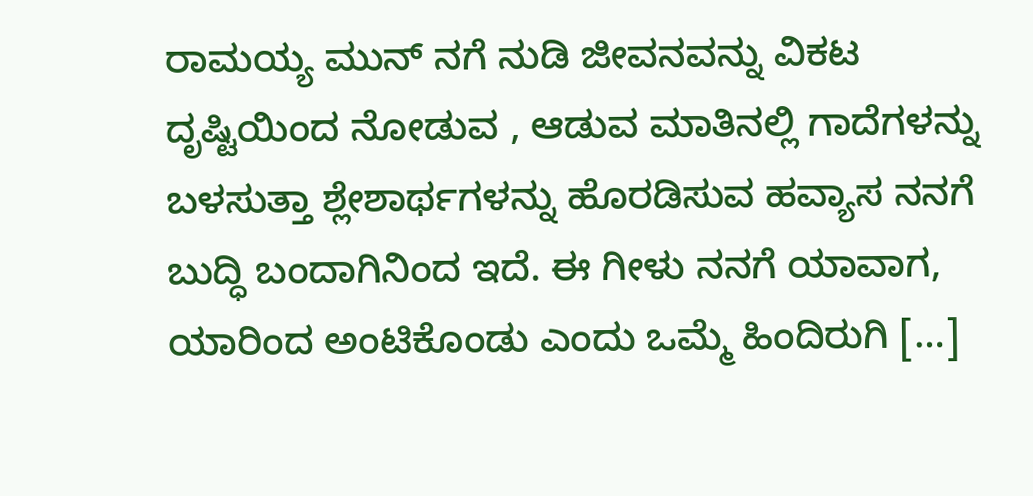ರಾಮಯ್ಯ ಮುನ್ ನಗೆ ನುಡಿ ಜೀವನವನ್ನು ವಿಕಟ ದೃಷ್ಟಿಯಿಂದ ನೋಡುವ , ಆಡುವ ಮಾತಿನಲ್ಲಿ ಗಾದೆಗಳನ್ನು ಬಳಸುತ್ತಾ ಶ್ಲೇಶಾರ್ಥಗಳನ್ನು ಹೊರಡಿಸುವ ಹವ್ಯಾಸ ನನಗೆ ಬುದ್ಧಿ ಬಂದಾಗಿನಿಂದ ಇದೆ. ಈ ಗೀಳು ನನಗೆ ಯಾವಾಗ, ಯಾರಿಂದ ಅಂಟಿಕೊಂಡು ಎಂದು ಒಮ್ಮೆ ಹಿಂದಿರುಗಿ […]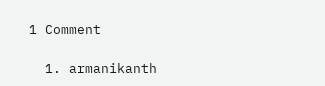1 Comment

  1. armanikanth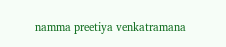namma preetiya venkatramana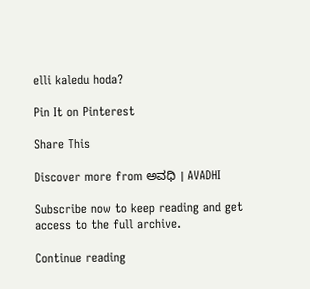elli kaledu hoda?

Pin It on Pinterest

Share This

Discover more from ಅವಧಿ । AVADHI

Subscribe now to keep reading and get access to the full archive.

Continue reading